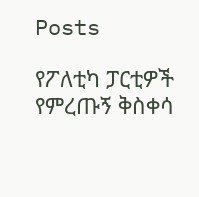Posts

የፖለቲካ ፓርቲዎች የምረጡኝ ቅስቀሳ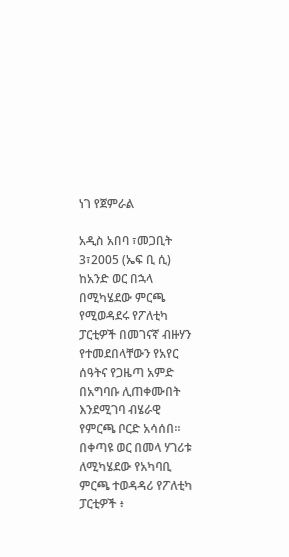ነገ የጀምራል

አዲስ አበባ ፣መጋቢት 3፣2005 (ኤፍ ቢ ሲ) ከአንድ ወር በኋላ በሚካሄደው ምርጫ የሚወዳደሩ የፖለቲካ ፓርቲዎች በመገናኛ ብዙሃን የተመደበላቸውን የአየር ሰዓትና የጋዜጣ አምድ በአግባቡ ሊጠቀሙበት እንደሚገባ ብሄራዊ የምርጫ ቦርድ አሳሰበ። በቀጣዩ ወር በመላ ሃገሪቱ ለሚካሄደው የአካባቢ ምርጫ ተወዳዳሪ የፖለቲካ ፓርቲዎች ፥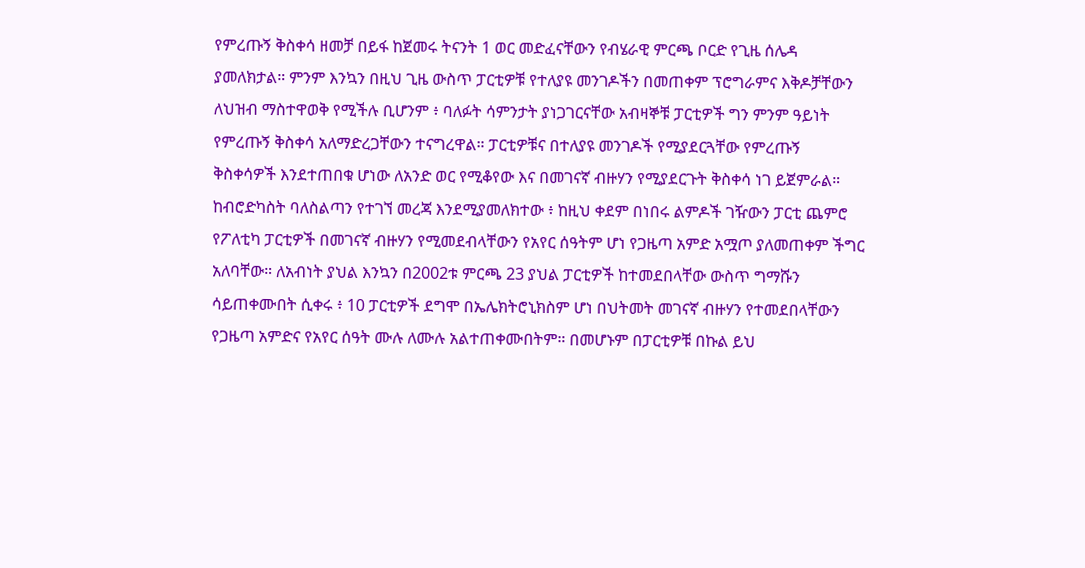የምረጡኝ ቅስቀሳ ዘመቻ በይፋ ከጀመሩ ትናንት 1 ወር መድፈናቸውን የብሄራዊ ምርጫ ቦርድ የጊዜ ሰሌዳ ያመለክታል። ምንም እንኳን በዚህ ጊዜ ውስጥ ፓርቲዎቹ የተለያዩ መንገዶችን በመጠቀም ፕሮግራምና እቅዶቻቸውን ለህዝብ ማስተዋወቅ የሚችሉ ቢሆንም ፥ ባለፉት ሳምንታት ያነጋገርናቸው አብዛኞቹ ፓርቲዎች ግን ምንም ዓይነት የምረጡኝ ቅስቀሳ አለማድረጋቸውን ተናግረዋል። ፓርቲዎቹና በተለያዩ መንገዶች የሚያደርጓቸው የምረጡኝ ቅስቀሳዎች እንደተጠበቁ ሆነው ለአንድ ወር የሚቆየው እና በመገናኛ ብዙሃን የሚያደርጉት ቅስቀሳ ነገ ይጀምራል። ከብሮድካስት ባለስልጣን የተገኘ መረጃ እንደሚያመለክተው ፥ ከዚህ ቀደም በነበሩ ልምዶች ገዥውን ፓርቲ ጨምሮ የፖለቲካ ፓርቲዎች በመገናኛ ብዙሃን የሚመደብላቸውን የአየር ሰዓትም ሆነ የጋዜጣ አምድ አሟጦ ያለመጠቀም ችግር አለባቸው። ለአብነት ያህል እንኳን በ2002ቱ ምርጫ 23 ያህል ፓርቲዎች ከተመደበላቸው ውስጥ ግማሹን ሳይጠቀሙበት ሲቀሩ ፥ 10 ፓርቲዎች ደግሞ በኤሌክትሮኒክስም ሆነ በህትመት መገናኛ ብዙሃን የተመደበላቸውን የጋዜጣ አምድና የአየር ሰዓት ሙሉ ለሙሉ አልተጠቀሙበትም። በመሆኑም በፓርቲዎቹ በኩል ይህ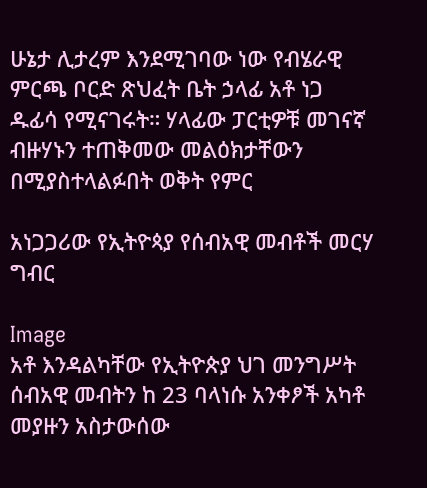ሁኔታ ሊታረም እንደሚገባው ነው የብሄራዊ ምርጫ ቦርድ ጽህፈት ቤት ኃላፊ አቶ ነጋ ዱፊሳ የሚናገሩት። ሃላፊው ፓርቲዎቹ መገናኛ ብዙሃኑን ተጠቅመው መልዕክታቸውን በሚያስተላልፉበት ወቅት የምር

አነጋጋሪው የኢትዮጳያ የሰብአዊ መብቶች መርሃ ግብር

Image
አቶ እንዳልካቸው የኢትዮጵያ ህገ መንግሥት ሰብአዊ መብትን ከ 23 ባላነሱ አንቀፆች አካቶ መያዙን አስታውሰው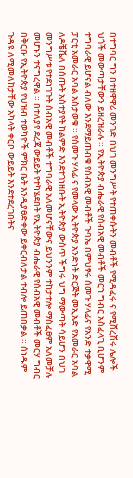በተግባር ግን በተዘዋዋሪ መንገድ በህገ መንግሥት የተጠቀሱትን መብቶች የሚዳፈሩ ና የሚሸረሽሩ ሌሎች ህጎች መውጣታቸውን ይዘረዝራሉ ። የኢትዮጵያ ብሔራዊ የሰብአዊ መብቶች መርኀ ግብር አስፈላጊ ቢሆንም ተግባራዊ ይሆናል ብለው እንደማይጠብቁ የሰብአዊ መብቶች ጉባኤ በምህፃሩ ሰመጉ ሃላፊና የአንድ ተቃዋሚ ፓርቲ አመራር አባል አስታወቁ ። የሰመጉ ሃላፊ ና የመላው ኢትዮጵያ አንድነት ድርጅት መኢአድ የአመራር አባል ለዶቼቬለ በሰጡት አስተያየት ከልምድ እንደተገነዘቡት ኢትዮጵያ ውስጥ ችግሩ ህግ ማውጣት ሳይሆን በህገ መንግሥቱ የተደነገጉት ሰብአዊ መብቶች ተግባራዊ አለመሆናቸውና ይህንንም ተከታተሎ ማስፈፀም አለመቻሉ መሆኑን ተናግረዋል ። በተለያየ ደረጃ ውይይት የተካሄደበት የኢትዮጵያ ብሔራዊ የሰብአዊ መብቶች መርሃ ግብር በቅርቡ የኢትዮጵያ የህዝብ ተወካዮች ምክር ቤት እንዲያፀድቀው ይቀርብለታል ተብሎ ይጠበቃል ። ሰነዱም ጉዳዩ ለሚመለከታቸው አካላት ቀርቦ ውይይት እንደተደረገበትና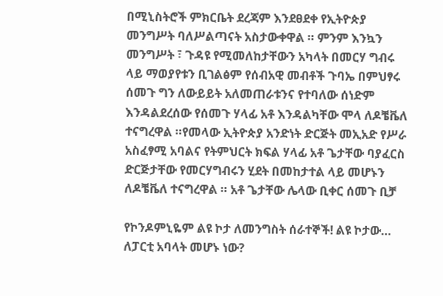በሚኒስትሮች ምክርቤት ደረጃም እንደፀደቀ የኢትዮጵያ መንግሥት ባለሥልጣናት አስታውቀዋል ። ምንም እንኳን መንግሥት ፣ ጉዳዩ የሚመለከታቸውን አካላት በመርሃ ግብሩ ላይ ማወያየቱን ቢገልፅም የሰብአዊ መብቶች ጉባኤ በምህፃሩ ሰመጉ ግን ለውይይት አለመጠራቱንና የተባለው ሰነድም እንዳልደረሰው የሰመጉ ሃላፊ አቶ እንዳልካቸው ሞላ ለዶቼቬለ ተናግረዋል ።የመላው ኢትዮጵያ አንድነት ድርጅት መኢአድ የሥራ አስፈፃሚ አባልና የትምህርት ክፍል ሃላፊ አቶ ጌታቸው ባያፈርስ ድርጅታቸው የመርሃግብሩን ሂደት በመከታተል ላይ መሆኑን ለዶቼቬለ ተናግረዋል ። አቶ ጌታቸው ሌላው ቢቀር ሰመጉ ቢቻ

የኮንዶምኒዬም ልዩ ኮታ ለመንግስት ሰራተኞች! ልዩ ኮታው… ለፓርቲ አባላት መሆኑ ነው?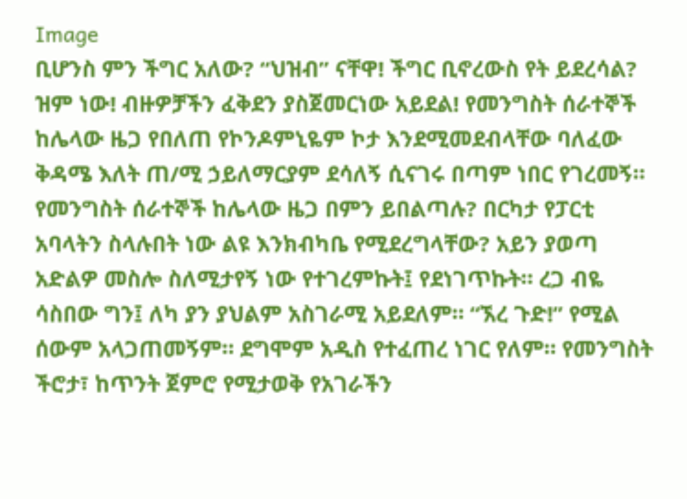Image
ቢሆንስ ምን ችግር አለው? “ህዝብ” ናቸዋ! ችግር ቢኖረውስ የት ይደረሳል? ዝም ነው! ብዙዎቻችን ፈቅደን ያስጀመርነው አይደል! የመንግስት ሰራተኞች ከሌላው ዜጋ የበለጠ የኮንዶምኒዬም ኮታ እንደሚመደብላቸው ባለፈው ቅዳሜ እለት ጠ/ሚ ኃይለማርያም ደሳለኝ ሲናገሩ በጣም ነበር የገረመኝ። የመንግስት ሰራተኞች ከሌላው ዜጋ በምን ይበልጣሉ? በርካታ የፓርቲ አባላትን ስላሉበት ነው ልዩ እንክብካቤ የሚደረግላቸው? አይን ያወጣ አድልዎ መስሎ ስለሚታየኝ ነው የተገረምኩት፤ የደነገጥኩት። ረጋ ብዬ ሳስበው ግን፤ ለካ ያን ያህልም አስገራሚ አይደለም። “ኧረ ጉድ!” የሚል ሰውም አላጋጠመኝም። ደግሞም አዲስ የተፈጠረ ነገር የለም። የመንግስት ችሮታ፣ ከጥንት ጀምሮ የሚታወቅ የአገራችን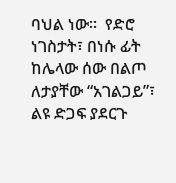ባህል ነው።  የድሮ ነገስታት፣ በነሱ ፊት ከሌላው ሰው በልጦ ለታያቸው “አገልጋይ”፣ ልዩ ድጋፍ ያደርጉ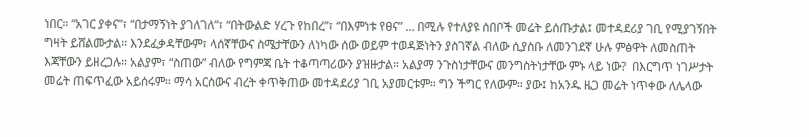ነበር። “አገር ያቀና”፣ “በታማኝነት ያገለገለ”፣ “በትውልድ ሃረጉ የከበረ”፣ “በእምነቱ የፀና” … በሚሉ የተለያዩ ሰበቦች መሬት ይሰጡታል፤ መተዳደሪያ ገቢ የሚያገኝበት ግዛት ይሸልሙታል። እንደፈቃዳቸውም፣ ላሰኛቸውና ስሜታቸውን ለነካው ሰው ወይም ተወዳጅነትን ያስገኛል ብለው ሲያስቡ ለመንገደኛ ሁሉ ምፅዋት ለመስጠት እጃቸውን ይዘረጋሉ። አልያም፣ “ስጠው” ብለው የግምጃ ቤት ተቆጣጣሪውን ያዝዙታል። አልያማ ንጉስነታቸውና መንግስትነታቸው ምኑ ላይ ነው?  በእርግጥ ነገሥታት መሬት ጠፍጥፈው አይሰሩም። ማሳ አርሰውና ብረት ቀጥቅጠው መተዳደሪያ ገቢ አያመርቱም። ግን ችግር የለውም። ያው፤ ከአንዱ ዜጋ መሬት ነጥቀው ለሌላው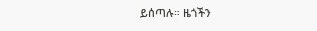ይሰጣሉ። ዜጎችን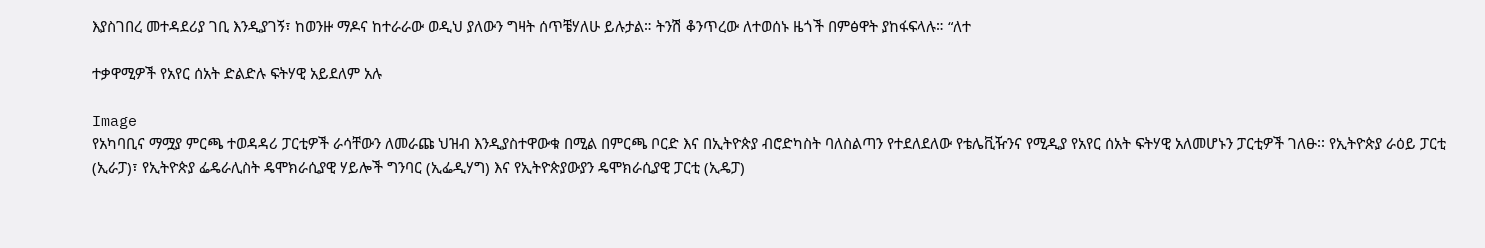እያስገበረ መተዳደሪያ ገቢ እንዲያገኝ፣ ከወንዙ ማዶና ከተራራው ወዲህ ያለውን ግዛት ሰጥቼሃለሁ ይሉታል። ትንሽ ቆንጥረው ለተወሰኑ ዜጎች በምፅዋት ያከፋፍላሉ። “ለተ

ተቃዋሚዎች የአየር ሰአት ድልድሉ ፍትሃዊ አይደለም አሉ

Image
የአካባቢና ማሟያ ምርጫ ተወዳዳሪ ፓርቲዎች ራሳቸውን ለመራጩ ህዝብ እንዲያስተዋውቁ በሚል በምርጫ ቦርድ እና በኢትዮጵያ ብሮድካስት ባለስልጣን የተደለደለው የቴሌቪዥንና የሚዲያ የአየር ሰአት ፍትሃዊ አለመሆኑን ፓርቲዎች ገለፁ፡፡ የኢትዮጵያ ራዕይ ፓርቲ (ኢራፓ)፣ የኢትዮጵያ ፌዴራሊስት ዴሞክራሲያዊ ሃይሎች ግንባር (ኢፌዲሃግ) እና የኢትዮጵያውያን ዴሞክራሲያዊ ፓርቲ (ኢዴፓ)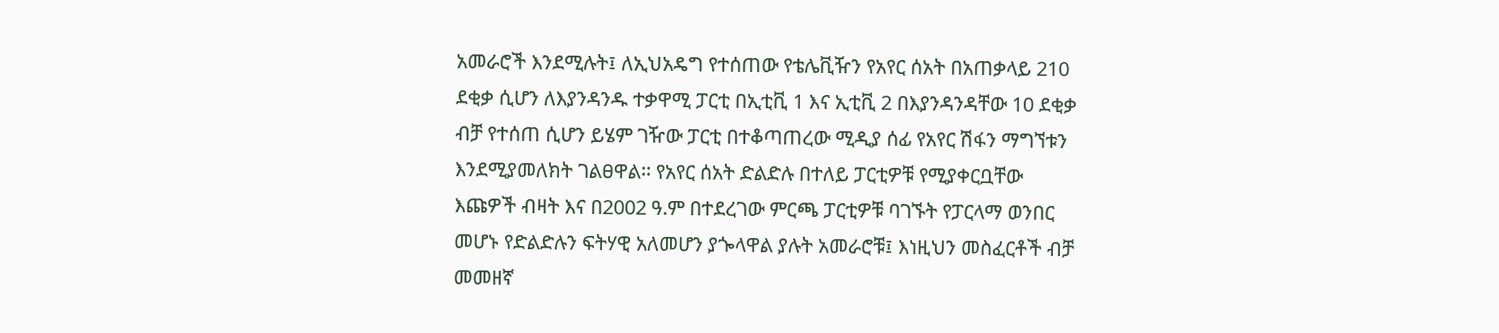አመራሮች እንደሚሉት፤ ለኢህአዴግ የተሰጠው የቴሌቪዥን የአየር ሰአት በአጠቃላይ 210 ደቂቃ ሲሆን ለእያንዳንዱ ተቃዋሚ ፓርቲ በኢቲቪ 1 እና ኢቲቪ 2 በእያንዳንዳቸው 10 ደቂቃ ብቻ የተሰጠ ሲሆን ይሄም ገዥው ፓርቲ በተቆጣጠረው ሚዲያ ሰፊ የአየር ሽፋን ማግኘቱን እንደሚያመለክት ገልፀዋል፡፡ የአየር ሰአት ድልድሉ በተለይ ፓርቲዎቹ የሚያቀርቧቸው እጩዎች ብዛት እና በ2002 ዓ.ም በተደረገው ምርጫ ፓርቲዎቹ ባገኙት የፓርላማ ወንበር መሆኑ የድልድሉን ፍትሃዊ አለመሆን ያጐላዋል ያሉት አመራሮቹ፤ እነዚህን መስፈርቶች ብቻ መመዘኛ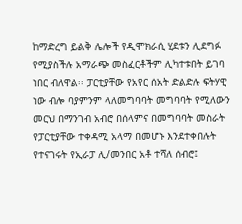ከማድረግ ይልቅ ሌሎች የዲሞክራሲ ሂደቱን ሊደግፉ የሚያስችሉ አማራጭ መስፈርቶችም ሊካተቱበት ይገባ ነበር ብለዋል፡፡ ፓርቲያቸው የአየር ሰአት ድልድሉ ፍትሃዊ ነው ብሎ ባያምንም ላለመግባባት መግባባት የሚለውን መርህ በማንገብ አብሮ በሰላምና በመግባባት መስራት የፓርቲያቸው ተቀዳሚ አላማ በመሆኑ እንደተቀበሉት የተናገሩት የኢራፓ ሊ/መንበር አቶ ተሻለ ሰብሮ፤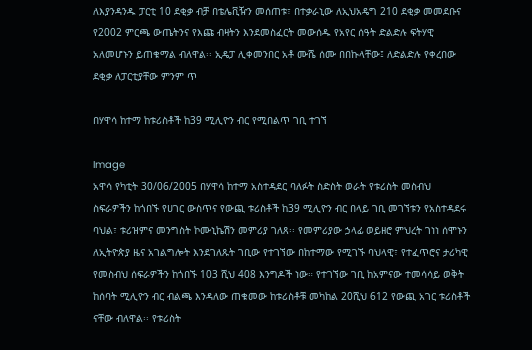ለእያንዳንዱ ፓርቲ 10 ደቂቃ ብቻ በቴሌቪዥን መሰጠቱ፣ በተቃራኒው ለኢህአዴግ 210 ደቂቃ መመደቡና የ2002 ምርጫ ውጤትንና የእጩ ብዛትን እንደመስፈርት መውሰዱ የአየር ሰዓት ድልድሉ ፍትሃዊ አለመሆኑን ይጠቁማል ብለዋል፡፡ ኢዴፓ ሊቀመንበር አቶ ሙሼ ሰሙ በበኩላቸው፤ ለድልድሉ የቀረበው ደቂቃ ለፓርቲያቸው ምንም ጥ

በሃዋሳ ከተማ ከቱሪስቶች ከ39 ሚሊዮን ብር የሚበልጥ ገቢ ተገኘ

Image
አዋሳ የካቲት 30/06/2005 በሃዋሳ ከተማ አስተዳደር ባለፉት ስድስት ወራት የቱሪስት መስብህ ስፍራዎችን ከጎበኙ የሀገር ውስጥና የውጪ ቱሪስቶች ከ39 ሚሊዮን ብር በላይ ገቢ መገኘቱን የአስተዳደሩ ባህል፣ ቱሪዝምና መንግስት ኮሙኒኬሽን መምሪያ ገለጸ፡፡ የመምሪያው ኃላፊ ወይዘሮ ምህረት ገነነ ሰሞኑን ለኢትዮጵያ ዜና አገልግሎት እንደገለጹት ገቢው የተገኘው በከተማው የሚገኙ ባህላዊ፣ የተፈጥሮና ታሪካዊ የመስብህ ሰፍራዎችን ከጎበኙ 103 ሺህ 408 እንግዶች ነው። የተገኘው ገቢ ከአምናው ተመሳሳይ ወቅት ከሰባት ሚሊዮን ብር ብልጫ እንዳለው ጠቁመው ከቱሪስቶቹ መካከል 20ሺህ 612 የውጪ አገር ቱሪስቶች ናቸው ብለዋል፡፡ የቱሪስት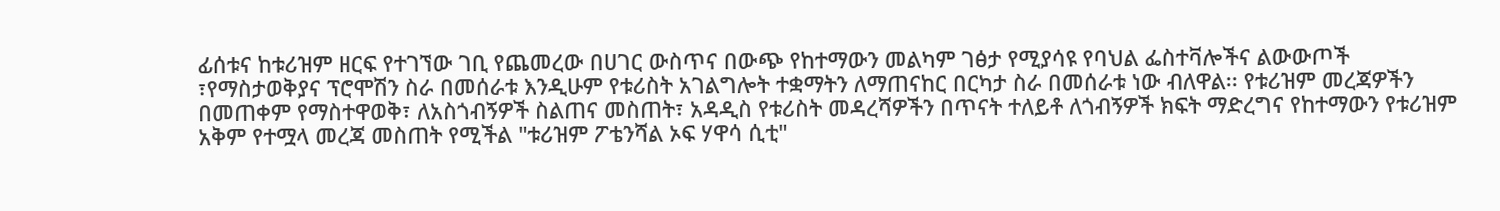ፊሰቱና ከቱሪዝም ዘርፍ የተገኘው ገቢ የጨመረው በሀገር ውስጥና በውጭ የከተማውን መልካም ገፅታ የሚያሳዩ የባህል ፌስተቫሎችና ልውውጦች ፣የማስታወቅያና ፕሮሞሽን ስራ በመሰራቱ እንዲሁም የቱሪስት አገልግሎት ተቋማትን ለማጠናከር በርካታ ስራ በመሰራቱ ነው ብለዋል፡፡ የቱሪዝም መረጃዎችን በመጠቀም የማስተዋወቅ፣ ለአስጎብኝዎች ስልጠና መስጠት፣ አዳዲስ የቱሪስት መዳረሻዎችን በጥናት ተለይቶ ለጎብኝዎች ክፍት ማድረግና የከተማውን የቱሪዝም አቅም የተሟላ መረጃ መስጠት የሚችል "ቱሪዝም ፖቴንሻል ኦፍ ሃዋሳ ሲቲ"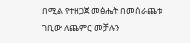በሚል የተዘጋጀ መፅሔት በመሰራጨቱ ገቢው ለጨምር መቻሉን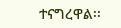ተናግረዋል፡፡